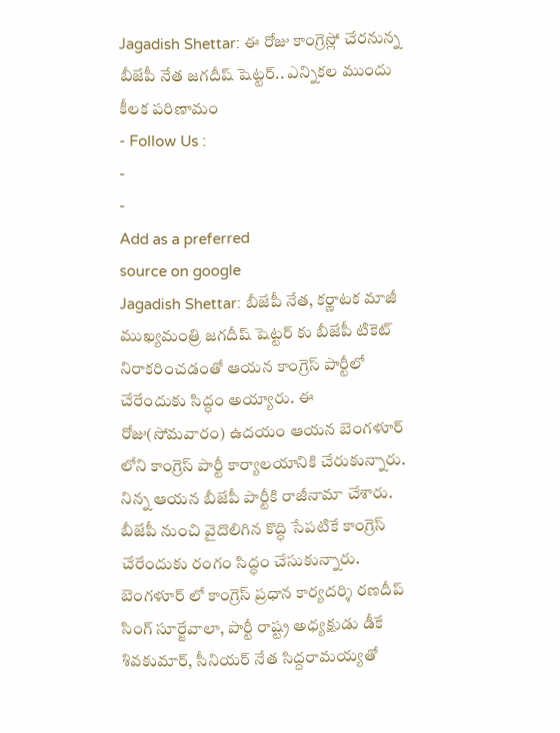Jagadish Shettar: ఈ రోజు కాంగ్రెస్లో చేరనున్న బీజేపీ నేత జగదీష్ షెట్టర్.. ఎన్నికల ముందు కీలక పరిణామం
- Follow Us :
-
-
Add as a preferred
source on google
Jagadish Shettar: బీజేపీ నేత, కర్ణాటక మాజీ ముఖ్యమంత్రి జగదీష్ షెట్టర్ కు బీజేపీ టికెట్ నిరాకరించడంతో ఆయన కాంగ్రెస్ పార్టీలో చేరేందుకు సిద్ధం అయ్యారు. ఈ రోజు(సోమవారం) ఉదయం ఆయన బెంగళూర్ లోని కాంగ్రెస్ పార్టీ కార్యాలయానికి చేరుకున్నారు. నిన్న ఆయన బీజేపీ పార్టీకి రాజీనామా చేశారు. బీజేపీ నుంచి వైదొలిగిన కొద్ధి సేపటికే కాంగ్రెస్ చేరేందుకు రంగం సిద్ధం చేసుకున్నారు. బెంగళూర్ లో కాంగ్రెస్ ప్రధాన కార్యదర్శి రణదీప్ సింగ్ సూర్జేవాలా, పార్టీ రాష్ట్ర అధ్యక్షుడు డీకే శివకుమార్, సీనియర్ నేత సిద్దరామయ్యతో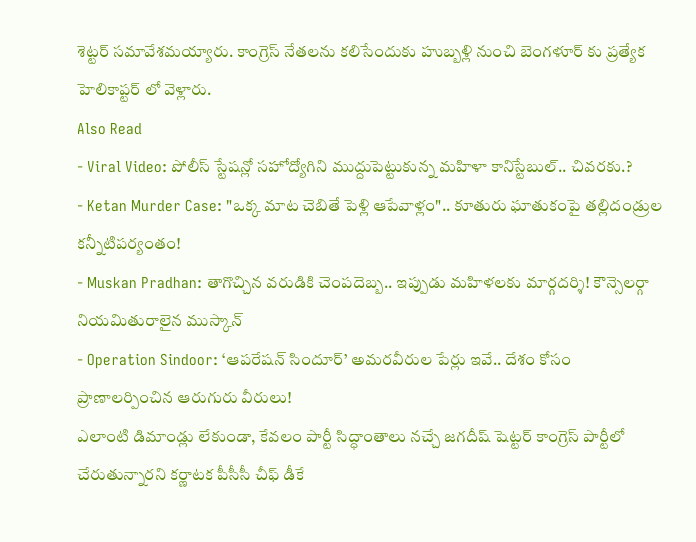శెట్టర్ సమావేశమయ్యారు. కాంగ్రెస్ నేతలను కలిసేందుకు హుబ్బళ్లి నుంచి బెంగళూర్ కు ప్రత్యేక హెలికాప్టర్ లో వెళ్లారు.
Also Read
- Viral Video: పోలీస్ స్టేషన్లో సహోద్యోగిని ముద్దుపెట్టుకున్న మహిళా కానిస్టేబుల్.. చివరకు.?
- Ketan Murder Case: "ఒక్క మాట చెబితే పెళ్లి ఆపేవాళ్లం".. కూతురు ఘాతుకంపై తల్లిదండ్రుల కన్నీటిపర్యంతం!
- Muskan Pradhan: తాగొచ్చిన వరుడికి చెంపదెబ్బ.. ఇప్పుడు మహిళలకు మార్గదర్శి! కౌన్సెలర్గా నియమితురాలైన ముస్కాన్
- Operation Sindoor: ‘ఆపరేషన్ సిందూర్’ అమరవీరుల పేర్లు ఇవే.. దేశం కోసం ప్రాణాలర్పించిన ఆరుగురు వీరులు!
ఎలాంటి డిమాండ్లు లేకుండా, కేవలం పార్టీ సిద్ధాంతాలు నచ్చే జగదీష్ షెట్టర్ కాంగ్రెస్ పార్టీలో చేరుతున్నారని కర్ణాటక పీసీసీ చీఫ్ డీకే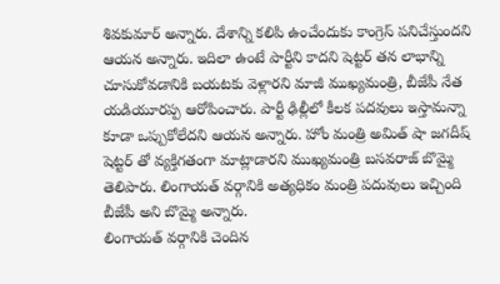శివకుమార్ అన్నారు. దేశాన్ని కలిపి ఉంచేందుకు కాంగ్రెస్ పనిచేస్తుందని ఆయన అన్నారు. ఇదిలా ఉంటే పార్టీని కాదని షెట్టర్ తన లాభాన్ని చూసుకోవడానికి బయటకు వెళ్లారని మాజీ ముఖ్యమంత్రి, బీజేపీ నేత యడియూరప్ప ఆరోపించారు. పార్టీ ఢిల్లీలో కీలక పదవులు ఇస్తామన్నా కూడా ఒప్పుకోలేదని ఆయన అన్నారు. హోం మంత్రి అమిత్ షా జగదీష్ షెట్టర్ తో వ్యక్తిగతంగా మాట్లాడారని ముఖ్యమంత్రి బసవరాజ్ బొమ్మై తెలిపారు. లింగాయత్ వర్గానికి అత్యధికం మంత్రి పదువులు ఇచ్చింది బీజేపీ అని బొమ్మై అన్నారు.
లింగాయత్ వర్గానికి చెందిన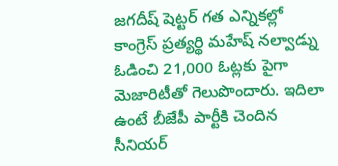జగదీష్ షెట్టర్ గత ఎన్నికల్లో కాంగ్రెస్ ప్రత్యర్థి మహేష్ నల్వాడ్ను ఓడించి 21,000 ఓట్లకు పైగా మెజారిటీతో గెలుపొందారు. ఇదిలా ఉంటే బీజేపీ పార్టీకి చెందిన సీనియర్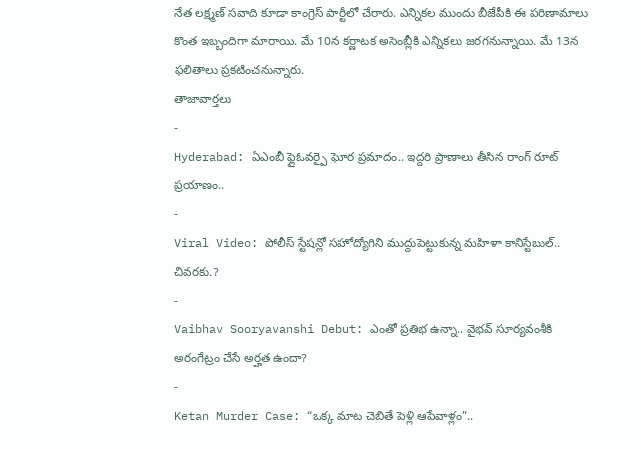నేత లక్ష్మణ్ సవాది కూడా కాంగ్రెస్ పార్టీలో చేరారు. ఎన్నికల ముందు బీజేపీకి ఈ పరిణామాలు కొంత ఇబ్బందిగా మారాయి. మే 10న కర్ణాటక అసెంబ్లీకి ఎన్నికలు జరగనున్నాయి. మే 13న ఫలితాలు ప్రకటించనున్నారు.
తాజావార్తలు
-
Hyderabad: ఏఎంబీ ఫ్లైఓవర్పై ఘోర ప్రమాదం.. ఇద్దరి ప్రాణాలు తీసిన రాంగ్ రూట్ ప్రయాణం..
-
Viral Video: పోలీస్ స్టేషన్లో సహోద్యోగిని ముద్దుపెట్టుకున్న మహిళా కానిస్టేబుల్.. చివరకు.?
-
Vaibhav Sooryavanshi Debut: ఎంతో ప్రతిభ ఉన్నా.. వైభవ్ సూర్యవంశీకి అరంగేట్రం చేసే అర్హత ఉందా?
-
Ketan Murder Case: “ఒక్క మాట చెబితే పెళ్లి ఆపేవాళ్లం”..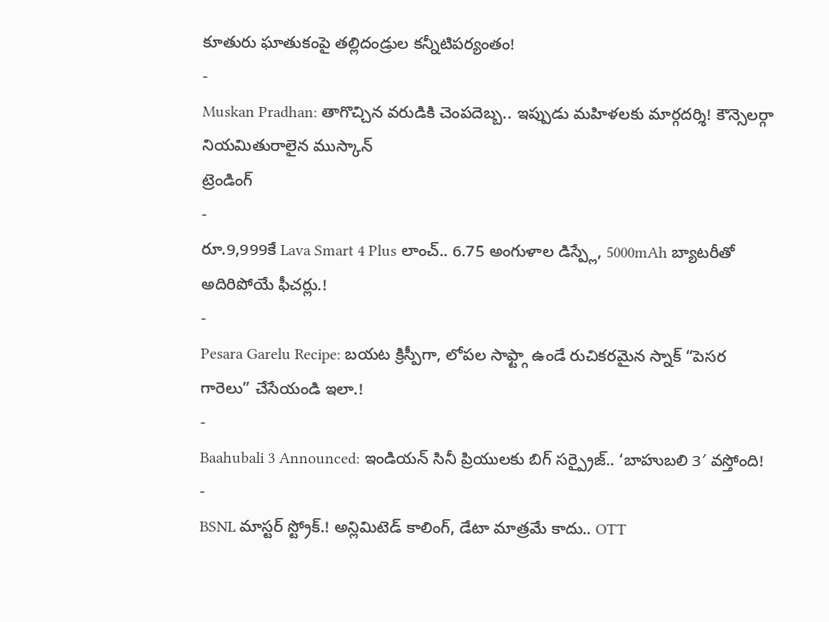కూతురు ఘాతుకంపై తల్లిదండ్రుల కన్నీటిపర్యంతం!
-
Muskan Pradhan: తాగొచ్చిన వరుడికి చెంపదెబ్బ.. ఇప్పుడు మహిళలకు మార్గదర్శి! కౌన్సెలర్గా నియమితురాలైన ముస్కాన్
ట్రెండింగ్
-
రూ.9,999కే Lava Smart 4 Plus లాంచ్.. 6.75 అంగుళాల డిస్ప్లే, 5000mAh బ్యాటరీతో అదిరిపోయే ఫీచర్లు.!
-
Pesara Garelu Recipe: బయట క్రిస్పీగా, లోపల సాఫ్ట్గా ఉండే రుచికరమైన స్నాక్ “పెసర గారెలు” చేసేయండి ఇలా.!
-
Baahubali 3 Announced: ఇండియన్ సినీ ప్రియులకు బిగ్ సర్ప్రైజ్.. ‘బాహుబలి 3′ వస్తోంది!
-
BSNL మాస్టర్ స్ట్రోక్.! అన్లిమిటెడ్ కాలింగ్, డేటా మాత్రమే కాదు.. OTT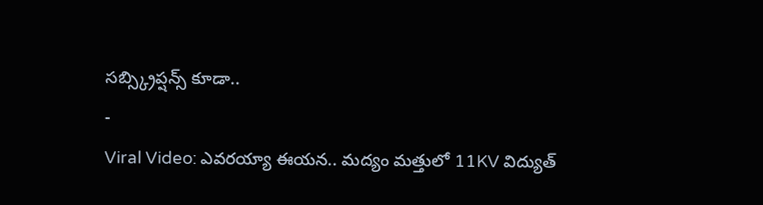సబ్స్క్రిప్షన్స్ కూడా..
-
Viral Video: ఎవరయ్యా ఈయన.. మద్యం మత్తులో 11KV విద్యుత్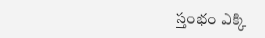స్తంభం ఎక్కి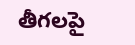తీగలపై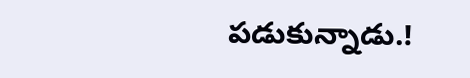పడుకున్నాడు.!